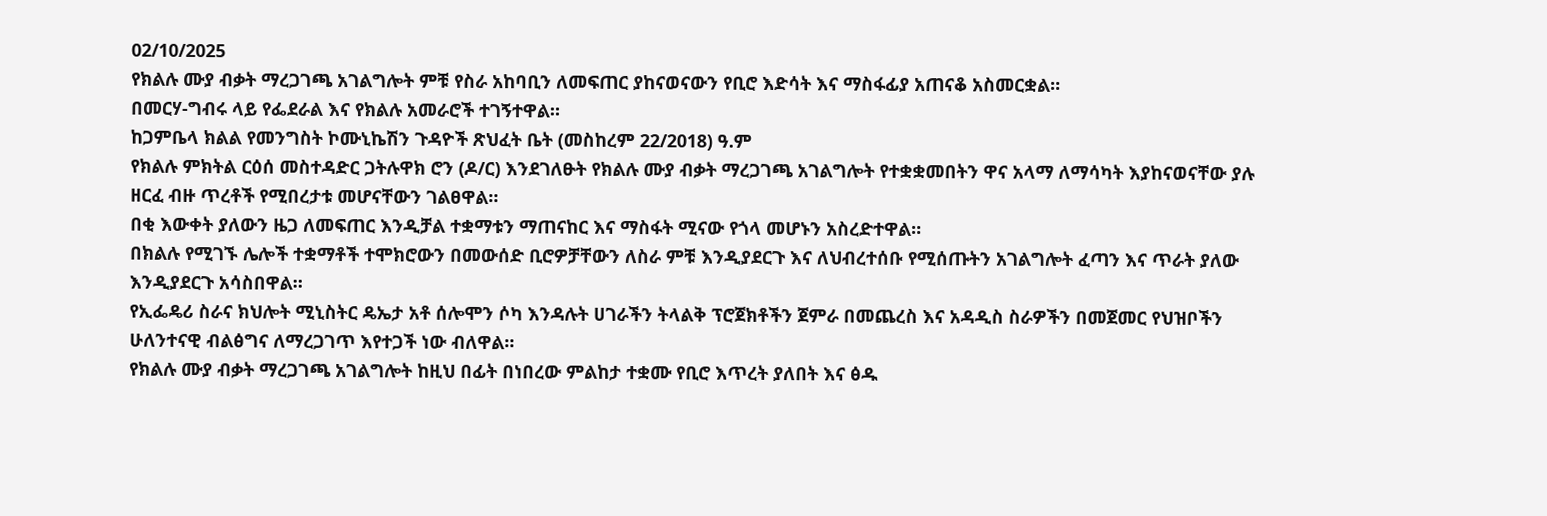02/10/2025
የክልሉ ሙያ ብቃት ማረጋገጫ አገልግሎት ምቹ የስራ አከባቢን ለመፍጠር ያከናወናውን የቢሮ እድሳት እና ማስፋፊያ አጠናቆ አስመርቋል።
በመርሃ-ግብሩ ላይ የፌደራል እና የክልሉ አመራሮች ተገኝተዋል።
ከጋምቤላ ክልል የመንግስት ኮሙኒኬሽን ጉዳዮች ጽህፈት ቤት (መስከረም 22/2018) ዓ.ም
የክልሉ ምክትል ርዕሰ መስተዳድር ጋትሉዋክ ሮን (ዶ/ር) እንደገለፁት የክልሉ ሙያ ብቃት ማረጋገጫ አገልግሎት የተቋቋመበትን ዋና አላማ ለማሳካት እያከናወናቸው ያሉ ዘርፈ ብዙ ጥረቶች የሚበረታቱ መሆናቸውን ገልፀዋል።
በቂ እውቀት ያለውን ዜጋ ለመፍጠር እንዲቻል ተቋማቱን ማጠናከር እና ማስፋት ሚናው የጎላ መሆኑን አስረድተዋል።
በክልሉ የሚገኙ ሌሎች ተቋማቶች ተሞክሮውን በመውሰድ ቢሮዎቻቸውን ለስራ ምቹ እንዲያደርጉ እና ለህብረተሰቡ የሚሰጡትን አገልግሎት ፈጣን እና ጥራት ያለው እንዲያደርጉ አሳስበዋል።
የኢፌዴሪ ስራና ክህሎት ሚኒስትር ዴኤታ አቶ ሰሎሞን ሶካ እንዳሉት ሀገራችን ትላልቅ ፕሮጀክቶችን ጀምራ በመጨረስ እና አዳዲስ ስራዎችን በመጀመር የህዝቦችን ሁለንተናዊ ብልፅግና ለማረጋገጥ እየተጋች ነው ብለዋል።
የክልሉ ሙያ ብቃት ማረጋገጫ አገልግሎት ከዚህ በፊት በነበረው ምልከታ ተቋሙ የቢሮ እጥረት ያለበት እና ፅዱ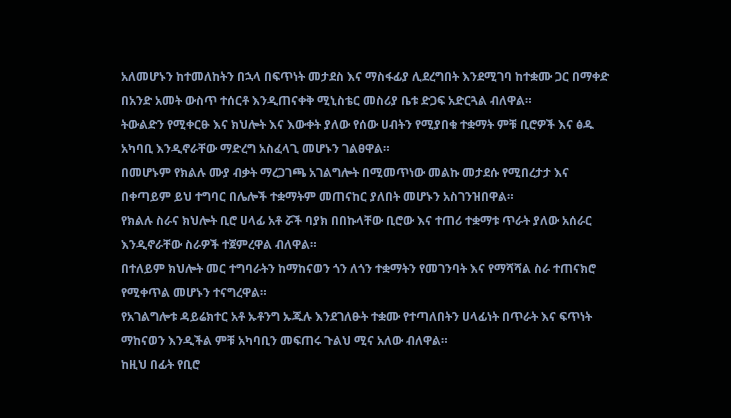አለመሆኑን ከተመለከትን በኋላ በፍጥነት መታደስ እና ማስፋፊያ ሊደረግበት እንደሚገባ ከተቋሙ ጋር በማቀድ በአንድ አመት ውስጥ ተሰርቶ እንዲጠናቀቅ ሚኒስቴር መስሪያ ቤቱ ድጋፍ አድርጓል ብለዋል።
ትውልድን የሚቀርፁ እና ክህሎት እና እውቀት ያለው የሰው ሀብትን የሚያበቁ ተቋማት ምቹ ቢሮዎች እና ፅዱ አካባቢ እንዲኖራቸው ማድረግ አስፈላጊ መሆኑን ገልፀዋል።
በመሆኑም የክልሉ ሙያ ብቃት ማረጋገጫ አገልግሎት በሚመጥነው መልኩ መታደሱ የሚበረታታ እና በቀጣይም ይህ ተግባር በሌሎች ተቋማትም መጠናከር ያለበት መሆኑን አስገንዝበዋል።
የክልሉ ስራና ክህሎት ቢሮ ሀላፊ አቶ ሯች ባያክ በበኩላቸው ቢሮው እና ተጠሪ ተቋማቱ ጥራት ያለው አሰራር እንዲኖራቸው ስራዎች ተጀምረዋል ብለዋል።
በተለይም ክህሎት መር ተግባራትን ከማከናወን ጎን ለጎን ተቋማትን የመገንባት እና የማሻሻል ስራ ተጠናክሮ የሚቀጥል መሆኑን ተናግረዋል።
የአገልግሎቱ ዳይሬክተር አቶ ኡቶንግ ኡጁሉ እንደገለፁት ተቋሙ የተጣለበትን ሀላፊነት በጥራት እና ፍጥነት ማከናወን እንዲችል ምቹ አካባቢን መፍጠሩ ጉልህ ሚና አለው ብለዋል።
ከዚህ በፊት የቢሮ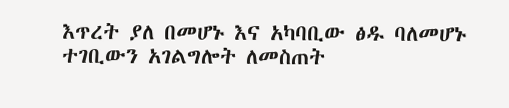እጥረት ያለ በመሆኑ እና አካባቢው ፅዱ ባለመሆኑ ተገቢውን አገልግሎት ለመስጠት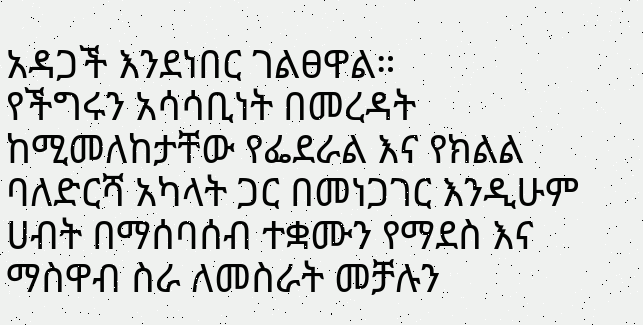አዳጋች እንደነበር ገልፀዋል።
የችግሩን አሳሳቢነት በመረዳት ከሚመለከታቸው የፌደራል እና የክልል ባለድርሻ አካላት ጋር በመነጋገር እንዲሁም ሀብት በማሰባሰብ ተቋሙን የማደስ እና ማስዋብ ስራ ለመስራት መቻሉን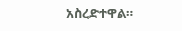አስረድተዋል።